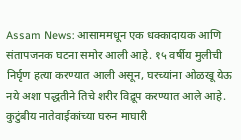Assam News: आसाममधून एक धक्कादायक आणि संतापजनक घटना समोर आली आहे. १५ वर्षीय मुलीची निर्घृण हत्या करण्यात आली असून, घरच्यांना ओळखू येऊ नये अशा पद्धतीने तिचे शरीर विद्रूप करण्यात आले आहे. कुटुंबीय नातेवाईकांच्या घरुन माघारी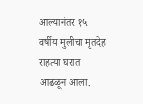आल्यानंतर १५ वर्षीय मुलीचा मृतदेह राहत्या घरात आढळून आला.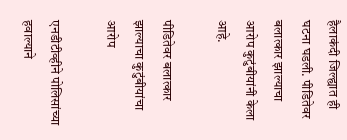हैलाकंदी जिल्ह्यात ही घटना घडली. पीडितेवर बलात्कार झाल्याचा आरोप कुटुंबीयांनी केला आहे.

पीडितेवर बलात्कार झाल्याचा कुटुंबीयांचा आरोप

एनडीटीव्हीने पोलिसांच्या हवाल्याने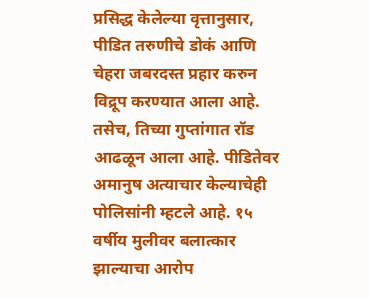प्रसिद्ध केलेल्या वृत्तानुसार, पीडित तरुणीचे डोकं आणि चेहरा जबरदस्त प्रहार करुन विद्रूप करण्यात आला आहे. तसेच, तिच्या गुप्तांगात रॉड आढळून आला आहे. पीडितेवर अमानुष अत्याचार केल्याचेही पोलिसांनी म्हटले आहे. १५ वर्षीय मुलीवर बलात्कार झाल्याचा आरोप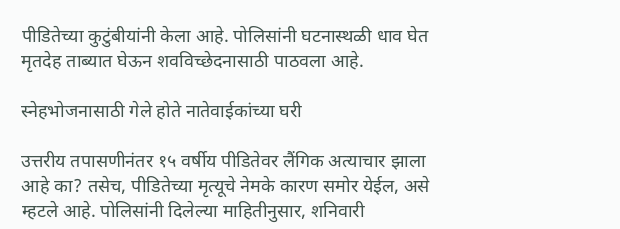पीडितेच्या कुटुंबीयांनी केला आहे. पोलिसांनी घटनास्थळी धाव घेत मृतदेह ताब्यात घेऊन शवविच्छेदनासाठी पाठवला आहे.

स्नेहभोजनासाठी गेले होते नातेवाईकांच्या घरी

उत्तरीय तपासणीनंतर १५ वर्षीय पीडितेवर लैंगिक अत्याचार झाला आहे का? तसेच, पीडितेच्या मृत्यूचे नेमके कारण समोर येईल, असे म्हटले आहे. पोलिसांनी दिलेल्या माहितीनुसार, शनिवारी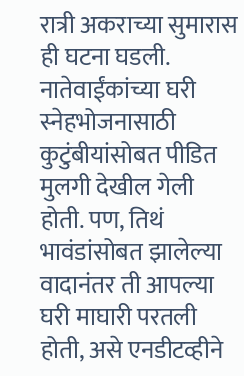रात्री अकराच्या सुमारास ही घटना घडली. नातेवाईंकांच्या घरी स्नेहभोजनासाठी कुटुंबीयांसोबत पीडित मुलगी देखील गेली होती. पण, तिथं भावंडांसोबत झालेल्या वादानंतर ती आपल्या घरी माघारी परतली होती, असे एनडीटव्हीने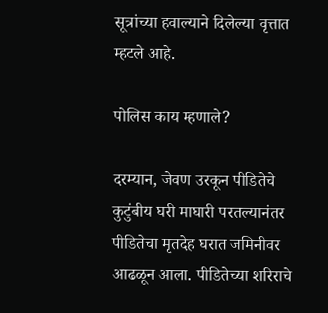सूत्रांच्या हवाल्याने दिलेल्या वृत्तात म्हटले आहे.

पोलिस काय म्हणाले?

दरम्यान, जेवण उरकून पीडितेचे कुटुंबीय घरी माघारी परतल्यानंतर पीडितेचा मृतदेह घरात जमिनीवर आढळून आला. पीडितेच्या शरिराचे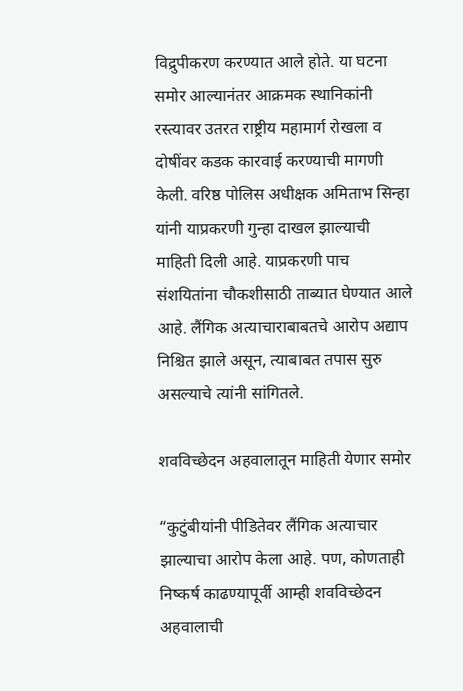विद्रुपीकरण करण्यात आले होते. या घटना समोर आल्यानंतर आक्रमक स्थानिकांनी रस्त्यावर उतरत राष्ट्रीय महामार्ग रोखला व दोषींवर कडक कारवाई करण्याची मागणी केली. वरिष्ठ पोलिस अधीक्षक अमिताभ सिन्हा यांनी याप्रकरणी गुन्हा दाखल झाल्याची माहिती दिली आहे. याप्रकरणी पाच संशयितांना चौकशीसाठी ताब्यात घेण्यात आले आहे. लैंगिक अत्याचाराबाबतचे आरोप अद्याप निश्चित झाले असून, त्याबाबत तपास सुरु असल्याचे त्यांनी सांगितले.

शवविच्छेदन अहवालातून माहिती येणार समोर

“कुटुंबीयांनी पीडितेवर लैंगिक अत्याचार झाल्याचा आरोप केला आहे. पण, कोणताही निष्कर्ष काढण्यापूर्वी आम्ही शवविच्छेदन अहवालाची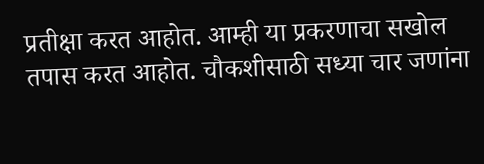प्रतीक्षा करत आहोत. आम्ही या प्रकरणाचा सखोल तपास करत आहोत. चौकशीसाठी सध्या चार जणांना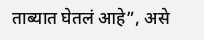ताब्यात घेतलं आहे”, असे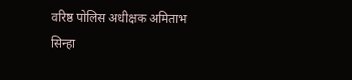वरिष्ठ पोलिस अधीक्षक अमिताभ सिन्हा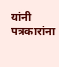यांनी पत्रकारांना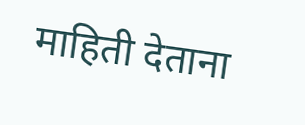माहिती देताना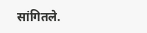सांगितले.